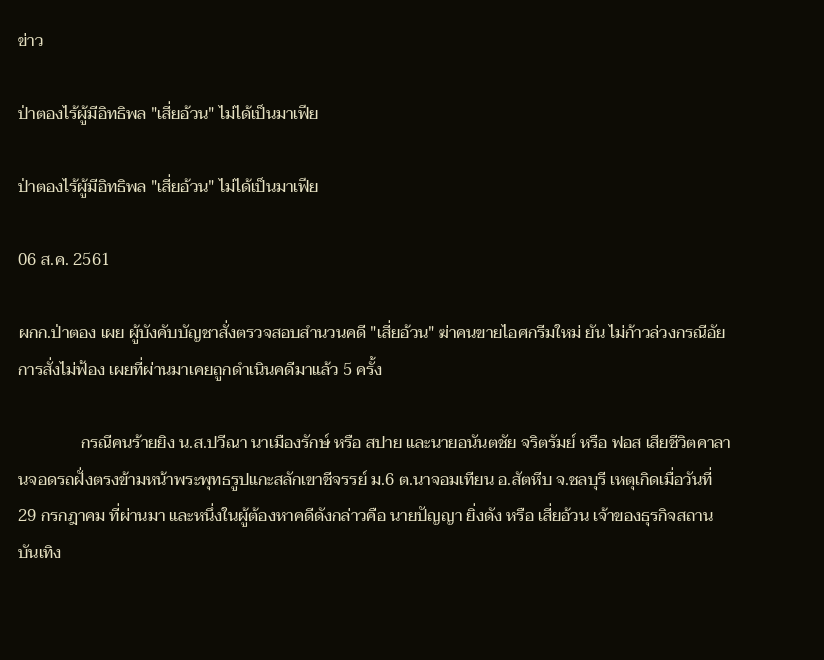ข่าว

ป่าตองไร้ผู้มีอิทธิพล "เสี่ยอ้วน" ไม่ได้เป็นมาเฟีย

ป่าตองไร้ผู้มีอิทธิพล "เสี่ยอ้วน" ไม่ได้เป็นมาเฟีย

06 ส.ค. 2561

ผกก.ป่าตอง เผย ผู้บังคับบัญชาสั่งตรวจสอบสำนวนคดี "เสี่ยอ้วน" ฆ่าคนขายไอศกรีมใหม่ ยัน ไม่ก้าวล่วงกรณีอัยการสั่งไม่ฟ้อง เผยที่ผ่านมาเคยถูกดำเนินคดีมาแล้ว 5 ครั้ง

               กรณีคนร้ายยิง น.ส.ปวีณา นาเมืองรักษ์ หรือ สปาย และนายอนันตชัย จริตรัมย์ หรือ ฟอส เสียชีวิตคาลานจอดรถฝั่งตรงข้ามหน้าพระพุทธรูปแกะสลักเขาชีจรรย์ ม.6 ต.นาจอมเทียน อ.สัตหีบ จ.ชลบุรี เหตุเกิดเมื่อวันที่ 29 กรกฎาคม ที่ผ่านมา และหนึ่งในผู้ต้องหาคดีดังกล่าวคือ นายปัญญา ยิ่งดัง หรือ เสี่ยอ้วน เจ้าของธุรกิจสถานบันเทิง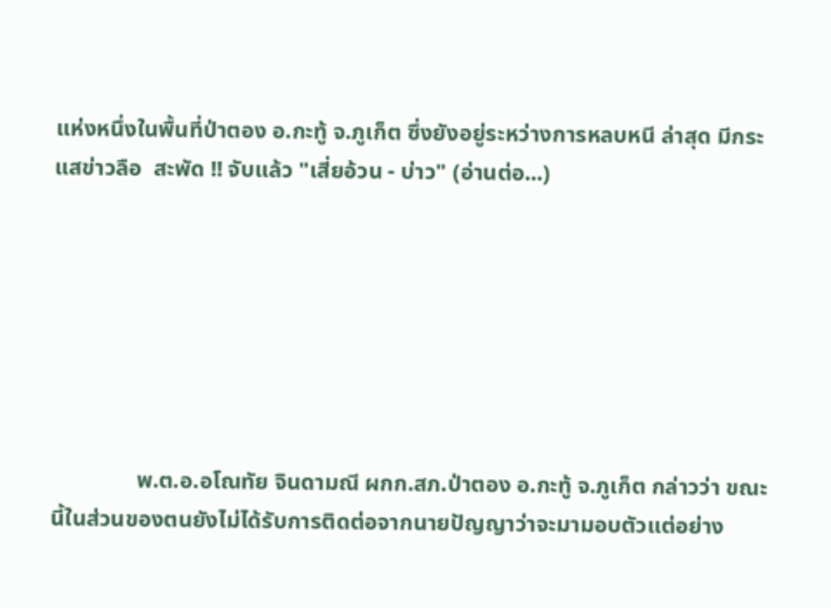แห่งหนึ่งในพื้นที่ป่าตอง อ.กะทู้ จ.ภูเก็ต ซึ่งยังอยู่ระหว่างการหลบหนี ล่าสุด มีกระแสข่าวลือ  สะพัด !! จับแล้ว "เสี่ยอ้วน - บ่าว" (อ่านต่อ...)







               พ.ต.อ.อโณทัย จินดามณี ผกก.สภ.ป่าตอง อ.กะทู้ จ.ภูเก็ต กล่าวว่า ขณะนี้ในส่วนของตนยังไม่ได้รับการติดต่อจากนายปัญญาว่าจะมามอบตัวแต่อย่าง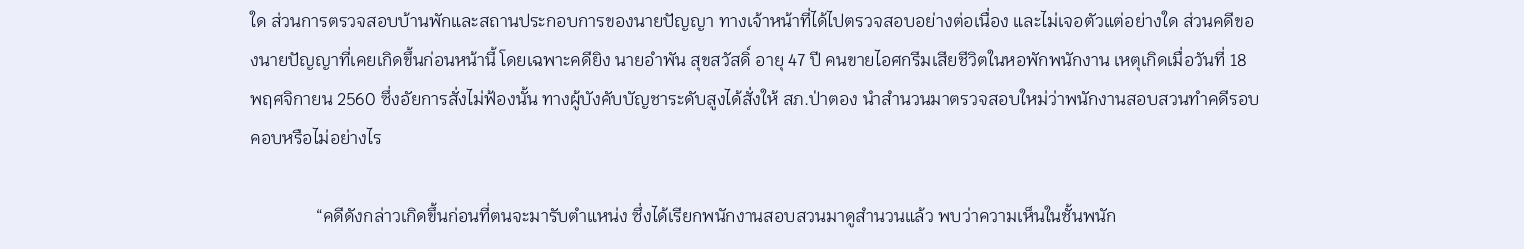ใด ส่วนการตรวจสอบบ้านพักและสถานประกอบการของนายปัญญา ทางเจ้าหน้าที่ได้ไปตรวจสอบอย่างต่อเนื่อง และไม่เจอตัวแต่อย่างใด ส่วนคดีของนายปัญญาที่เคยเกิดขึ้นก่อนหน้านี้ โดยเฉพาะคดียิง นายอำพัน สุขสวัสดิ์ อายุ 47 ปี คนขายไอศกรีมเสียชีวิตในหอพักพนักงาน เหตุเกิดเมื่อวันที่ 18 พฤศจิกายน 2560 ซึ่งอัยการสั่งไม่ฟ้องนั้น ทางผู้บังคับบัญชาระดับสูงได้สั่งให้ สภ.ป่าตอง นำสำนวนมาตรวจสอบใหม่ว่าพนักงานสอบสวนทำคดีรอบคอบหรือไม่อย่างไร

               “คดีดังกล่าวเกิดขึ้นก่อนที่ตนจะมารับตำแหน่ง ซึ่งได้เรียกพนักงานสอบสวนมาดูสำนวนแล้ว พบว่าความเห็นในชั้นพนัก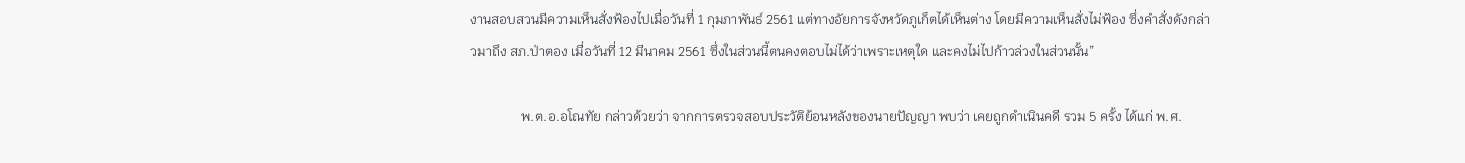งานสอบสวนมีความเห็นสั่งฟ้องไปเมื่อวันที่ 1 กุมภาพันธ์ 2561 แต่ทางอัยการจังหวัดภูเก็ตได้เห็นต่าง โดยมีความเห็นสั่งไม่ฟ้อง ซึ่งคำสั่งดังกล่าวมาถึง สภ.ป่าตอง เมื่อวันที่ 12 มีนาคม 2561 ซึ่งในส่วนนี้ตนคงตอบไม่ได้ว่าเพราะเหตุใด และคงไม่ไปก้าวล่วงในส่วนนั้น”

               พ.ต.อ.อโณทัย กล่าวด้วยว่า จากการตรวจสอบประวัติย้อนหลังของนายปัญญา พบว่า เคยถูกดำเนินคดี รวม 5 ครั้ง ได้แก่ พ.ศ.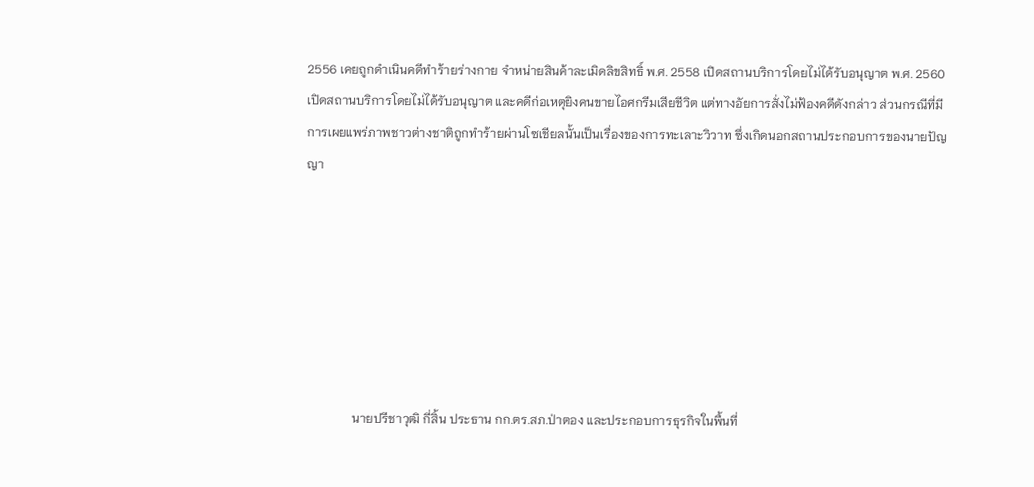2556 เคยถูกดำเนินคดีทำร้ายร่างกาย จำหน่ายสินค้าละเมิดลิขสิทธิ์ พ.ศ. 2558 เปิดสถานบริการโดยไม่ได้รับอนุญาต พ.ศ. 2560 เปิดสถานบริการโดยไม่ได้รับอนุญาต และคดีก่อเหตุยิงคนขายไอศกรีมเสียชีวิต แต่ทางอัยการสั่งไม่ฟ้องคดีดังกล่าว ส่วนกรณีที่มีการเผยแพร่ภาพชาวต่างชาติถูกทำร้ายผ่านโซเชียลนั้นเป็นเรื่องของการทะเลาะวิวาท ซึ่งเกิดนอกสถานประกอบการของนายปัญญา







               นายปรีชาวุฒิ กี่สิ้น ประธาน กก.ตร.สภ.ป่าตอง และประกอบการธุรกิจในพื้นที่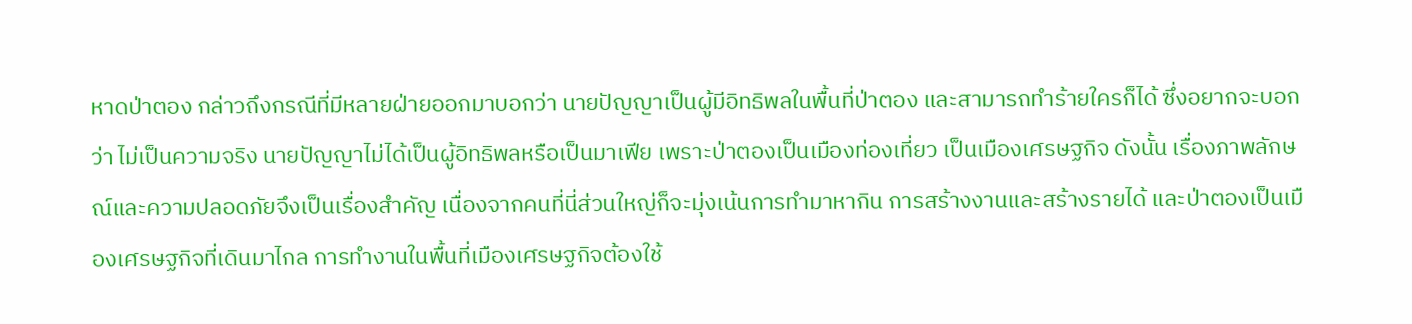หาดป่าตอง กล่าวถึงกรณีที่มีหลายฝ่ายออกมาบอกว่า นายปัญญาเป็นผู้มีอิทธิพลในพื้นที่ป่าตอง และสามารถทำร้ายใครก็ได้ ซึ่งอยากจะบอกว่า ไม่เป็นความจริง นายปัญญาไม่ได้เป็นผู้อิทธิพลหรือเป็นมาเฟีย เพราะป่าตองเป็นเมืองท่องเที่ยว เป็นเมืองเศรษฐกิจ ดังนั้น เรื่องภาพลักษณ์และความปลอดภัยจึงเป็นเรื่องสำคัญ เนื่องจากคนที่นี่ส่วนใหญ่ก็จะมุ่งเน้นการทำมาหากิน การสร้างงานและสร้างรายได้ และป่าตองเป็นเมืองเศรษฐกิจที่เดินมาไกล การทำงานในพื้นที่เมืองเศรษฐกิจต้องใช้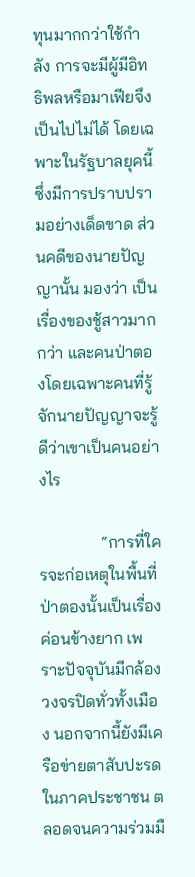ทุนมากกว่าใช้กำลัง การจะมีผู้มีอิทธิพลหรือมาเฟียจึงเป็นไปไม่ได้ โดยเฉพาะในรัฐบาลยุคนี้ ซึ่งมีการปราบปรามอย่างเด็ดขาด ส่วนคดีของนายปัญญานั้น มองว่า เป็นเรื่องของชู้สาวมากกว่า และคนป่าตองโดยเฉพาะคนที่รู้จักนายปัญญาจะรู้ดีว่าเขาเป็นคนอย่างไร

               “การที่ใครจะก่อเหตุในพื้นที่ป่าตองนั้นเป็นเรื่องค่อนข้างยาก เพราะปัจจุบันมีกล้องวงจรปิดทั่วทั้งเมือง นอกจากนี้ยังมีเครือข่ายตาสับปะรดในภาคประชาชน ตลอดจนความร่วมมื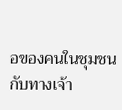อของคนในชุมชนกับทางเจ้า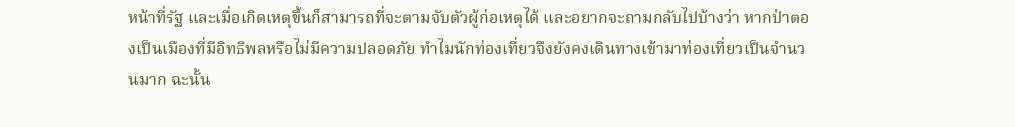หน้าที่รัฐ และเมื่อเกิดเหตุขึ้นก็สามารถที่จะตามจับตัวผู้ก่อเหตุได้ และอยากจะถามกลับไปบ้างว่า หากป่าตองเป็นเมืองที่มีอิทธิพลหรือไม่มีความปลอดภัย ทำไมนักท่องเที่ยวจึงยังคงเดินทางเข้ามาท่องเที่ยวเป็นจำนวนมาก ฉะนั้น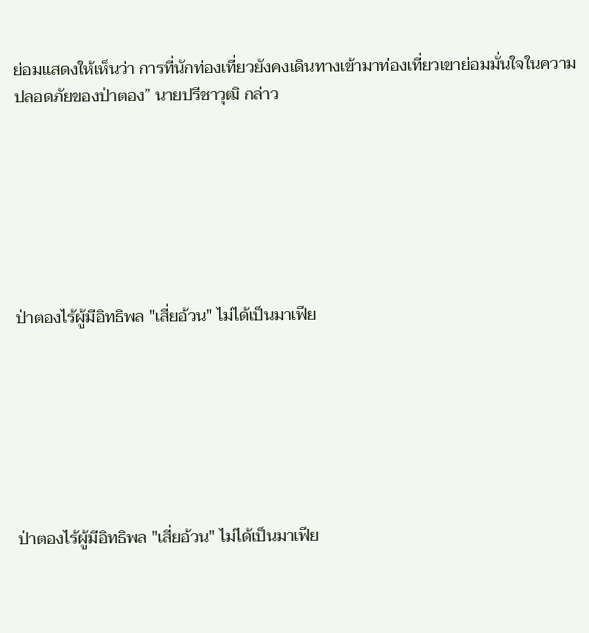ย่อมแสดงให้เห็นว่า การที่นักท่องเที่ยวยังคงเดินทางเข้ามาท่องเที่ยวเขาย่อมมั่นใจในความปลอดภัยของป่าตอง” นายปรีชาวุฒิ กล่าว







ป่าตองไร้ผู้มีอิทธิพล "เสี่ยอ้วน" ไม่ได้เป็นมาเฟีย







ป่าตองไร้ผู้มีอิทธิพล "เสี่ยอ้วน" ไม่ได้เป็นมาเฟีย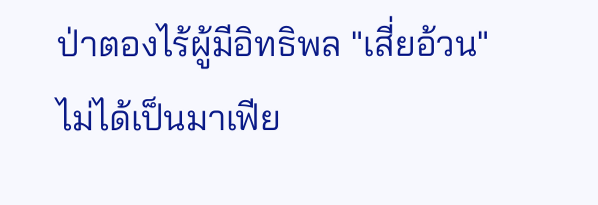ป่าตองไร้ผู้มีอิทธิพล "เสี่ยอ้วน" ไม่ได้เป็นมาเฟีย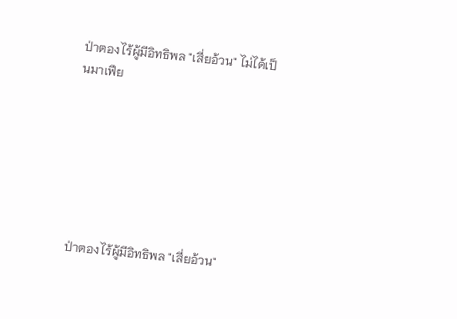ป่าตองไร้ผู้มีอิทธิพล "เสี่ยอ้วน" ไม่ได้เป็นมาเฟีย







ป่าตองไร้ผู้มีอิทธิพล "เสี่ยอ้วน"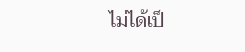ไม่ได้เป็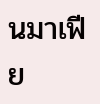นมาเฟีย